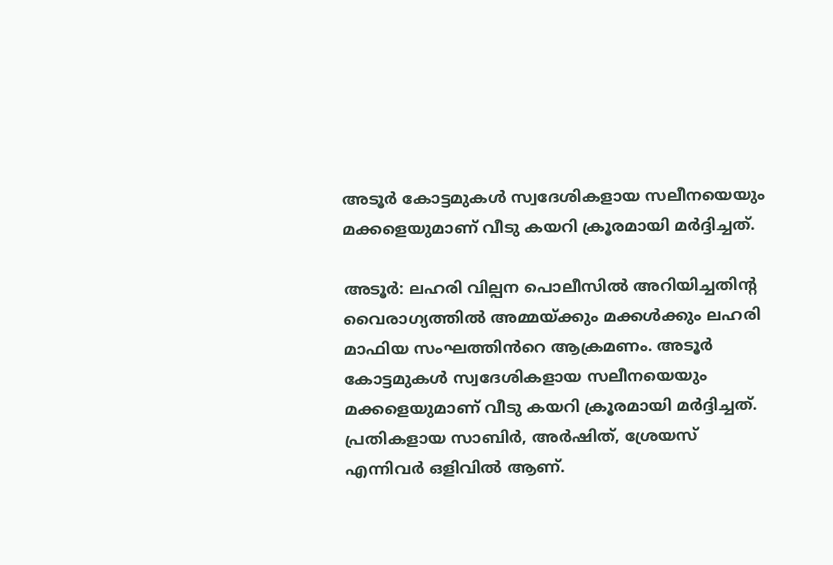അടൂർ കോട്ടമുകൾ സ്വദേശികളായ സലീനയെയും മക്കളെയുമാണ് വീടു കയറി ക്രൂരമായി മർദ്ദിച്ചത്.

അടൂർ: ലഹരി വില്പന പൊലീസിൽ അറിയിച്ചതിൻ്റ വൈരാഗ്യത്തിൽ അമ്മയ്ക്കും മക്കൾക്കും ലഹരി മാഫിയ സംഘത്തിൻറെ ആക്രമണം. അടൂർ കോട്ടമുകൾ സ്വദേശികളായ സലീനയെയും മക്കളെയുമാണ് വീടു കയറി ക്രൂരമായി മർദ്ദിച്ചത്. പ്രതികളായ സാബിർ, അർഷിത്, ശ്രേയസ് എന്നിവർ ഒളിവിൽ ആണ്.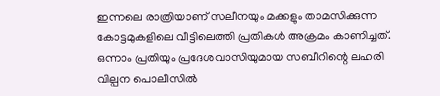ഇന്നലെ രാത്രിയാണ് സലീനയും മക്കളും താമസിക്കുന്ന കോട്ടമുകളിലെ വീട്ടിലെത്തി പ്രതികൾ അക്രമം കാണിച്ചത്. ഒന്നാം പ്രതിയും പ്രദേശവാസിയുമായ സബീറിന്റെ ലഹരി വില്പന പൊലീസിൽ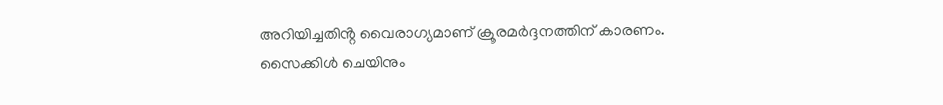അറിയിച്ചതിൻ്റ വൈരാഗ്യമാണ് ക്രൂരമർദ്ദനത്തിന് കാരണം. സൈക്കിൾ ചെയിനും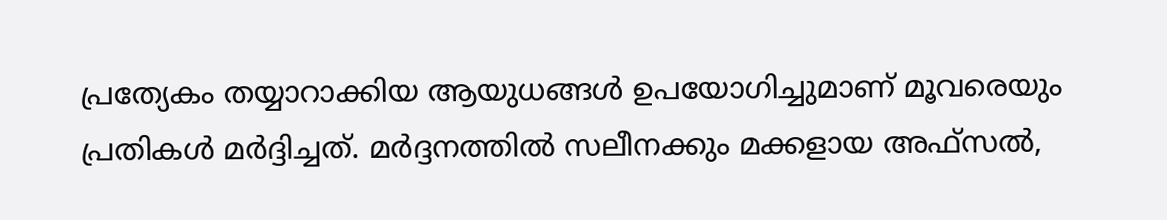പ്രത്യേകം തയ്യാറാക്കിയ ആയുധങ്ങൾ ഉപയോഗിച്ചുമാണ് മൂവരെയും പ്രതികൾ മർദ്ദിച്ചത്. മർദ്ദനത്തിൽ സലീനക്കും മക്കളായ അഫ്സൽ,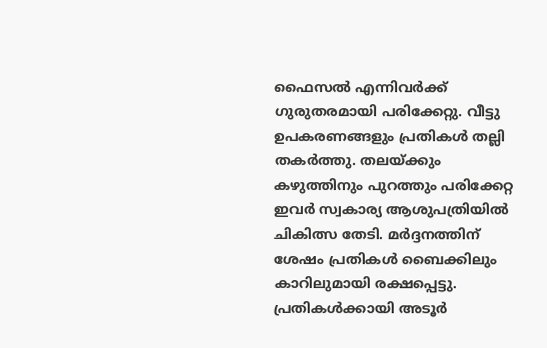ഫൈസൽ എന്നിവർക്ക് ഗുരുതരമായി പരിക്കേറ്റു. വീട്ടു ഉപകരണങ്ങളും പ്രതികൾ തല്ലി തകർത്തു. തലയ്ക്കും കഴുത്തിനും പുറത്തും പരിക്കേറ്റ ഇവർ സ്വകാര്യ ആശുപത്രിയിൽ ചികിത്സ തേടി. മർദ്ദനത്തിന് ശേഷം പ്രതികൾ ബൈക്കിലും കാറിലുമായി രക്ഷപ്പെട്ടു. പ്രതികൾക്കായി അടൂർ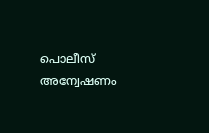പൊലീസ് അന്വേഷണം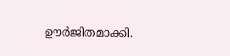ഊർജിതമാക്കി.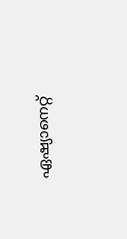ഏഷ്യാനെറ്റ്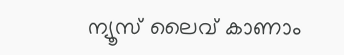ന്യൂസ് ലൈവ് കാണാം